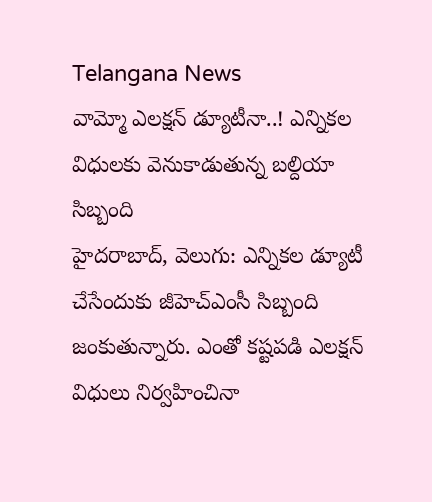Telangana News
వామ్మో ఎలక్షన్ డ్యూటీనా..! ఎన్నికల విధులకు వెనుకాడుతున్న బల్దియా సిబ్బంది
హైదరాబాద్, వెలుగు: ఎన్నికల డ్యూటీ చేసేందుకు జీహెచ్ఎంసీ సిబ్బంది జంకుతున్నారు. ఎంతో కష్టపడి ఎలక్షన్ విధులు నిర్వహించినా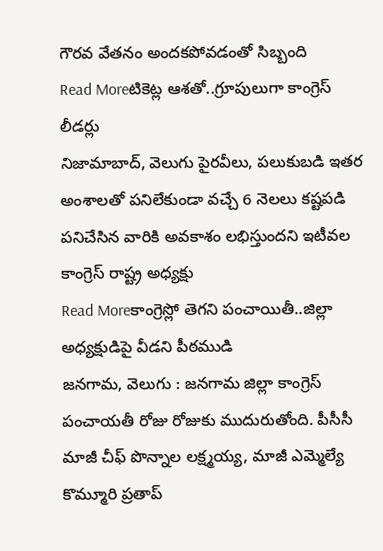గౌరవ వేతనం అందకపోవడంతో సిబ్బంది
Read Moreటికెట్ల ఆశతో..గ్రూపులుగా కాంగ్రెస్ లీడర్లు
నిజామాబాద్, వెలుగు పైరవీలు, పలుకుబడి ఇతర అంశాలతో పనిలేకుండా వచ్చే 6 నెలలు కష్టపడి పనిచేసిన వారికి అవకాశం లభిస్తుందని ఇటీవల కాంగ్రెస్ రాష్ట్ర అధ్యక్షు
Read Moreకాంగ్రెస్లో తెగని పంచాయితీ..జిల్లా అధ్యక్షుడిపై వీడని పీఠముడి
జనగామ, వెలుగు : జనగామ జిల్లా కాంగ్రెస్ పంచాయతీ రోజు రోజుకు ముదురుతోంది. పీసీసీ మాజీ చీఫ్ పొన్నాల లక్ష్మయ్య, మాజీ ఎమ్మెల్యే కొమ్మూరి ప్రతాప్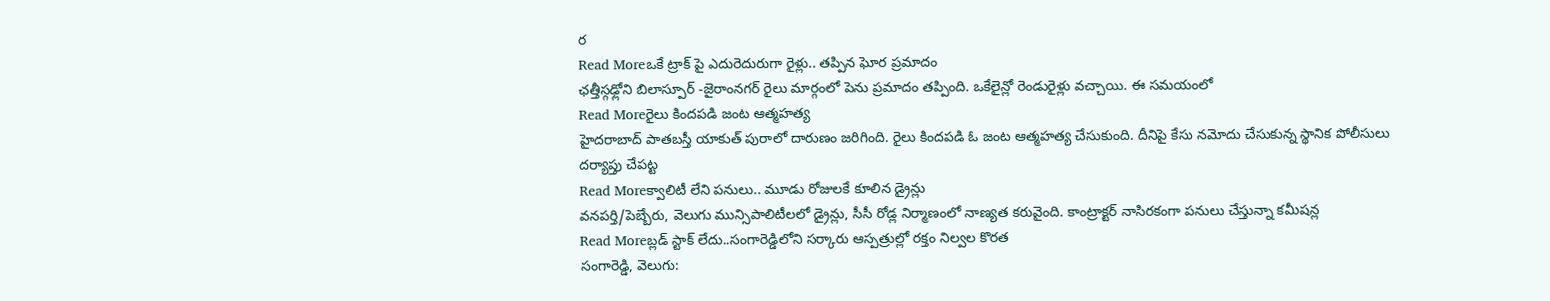ర
Read Moreఒకే ట్రాక్ పై ఎదురెదురుగా రైళ్లు.. తప్పిన ఘోర ప్రమాదం
ఛత్తీస్గఢ్లోని బిలాస్పూర్ -జైరాంనగర్ రైలు మార్గంలో పెను ప్రమాదం తప్పింది. ఒకేలైన్లో రెండురైళ్లు వచ్చాయి. ఈ సమయంలో
Read Moreరైలు కిందపడి జంట ఆత్మహత్య
హైదరాబాద్ పాతబస్తీ యాకుత్ పురాలో దారుణం జరిగింది. రైలు కిందపడి ఓ జంట ఆత్మహత్య చేసుకుంది. దీనిపై కేసు నమోదు చేసుకున్న స్థానిక పోలీసులు దర్యాప్తు చేపట్ట
Read Moreక్వాలిటీ లేని పనులు.. మూడు రోజులకే కూలిన డ్రైన్లు
వనపర్తి/పెబ్బేరు, వెలుగు మున్సిపాలిటీలలో డ్రైన్లు, సీసీ రోడ్ల నిర్మాణంలో నాణ్యత కరువైంది. కాంట్రాక్టర్ నాసిరకంగా పనులు చేస్తున్నా కమీషన్ల
Read Moreబ్లడ్ స్టాక్ లేదు..సంగారెడ్డిలోని సర్కారు ఆస్పత్రుల్లో రక్తం నిల్వల కొరత
సంగారెడ్డి, వెలుగు: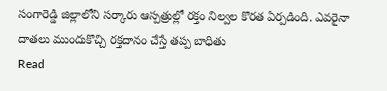సంగారెడ్డి జిల్లాలోని సర్కారు ఆస్పత్రుల్లో రక్తం నిల్వల కొరత ఏర్పడింది. ఎవరైనా దాతలు ముందుకొచ్చి రక్తదానం చేస్తే తప్ప బాధితు
Read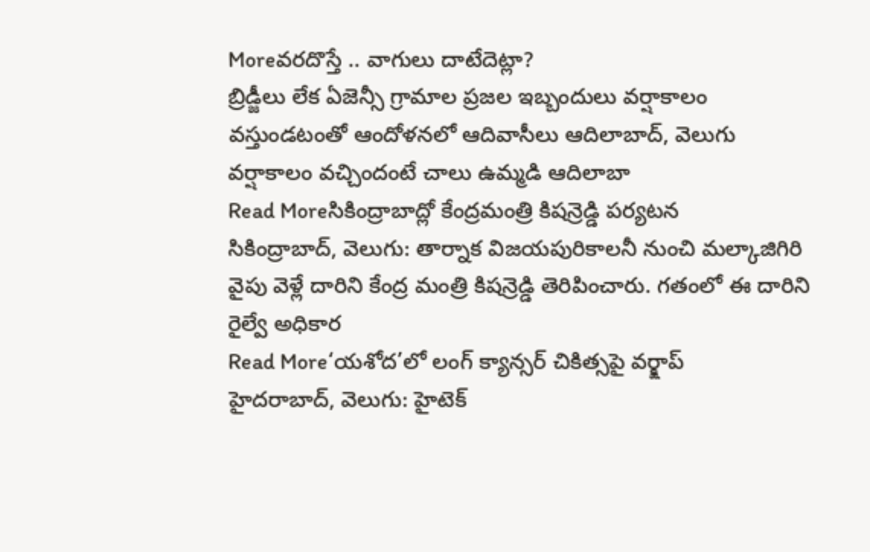Moreవరదొస్తే .. వాగులు దాటేదెట్లా?
బ్రిడ్జీలు లేక ఏజెన్సీ గ్రామాల ప్రజల ఇబ్బందులు వర్షాకాలం వస్తుండటంతో ఆందోళనలో ఆదివాసీలు ఆదిలాబాద్, వెలుగు వర్షాకాలం వచ్చిందంటే చాలు ఉమ్మడి ఆదిలాబా
Read Moreసికింద్రాబాద్లో కేంద్రమంత్రి కిషన్రెడ్డి పర్యటన
సికింద్రాబాద్, వెలుగు: తార్నాక విజయపురికాలనీ నుంచి మల్కాజిగిరి వైపు వెళ్లే దారిని కేంద్ర మంత్రి కిషన్రెడ్డి తెరిపించారు. గతంలో ఈ దారిని రైల్వే అధికార
Read More‘యశోద’లో లంగ్ క్యాన్సర్ చికిత్సపై వర్క్షాప్
హైదరాబాద్, వెలుగు: హైటెక్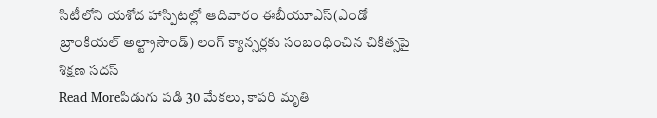సిటీలోని యశోద హాస్పిటల్లో ఆదివారం ఈబీయూఎస్(ఎండో బ్రాంకియల్ అల్ట్రాసౌండ్) లంగ్ క్యాన్సర్లకు సంబంధించిన చికిత్సపై శిక్షణ సదస్
Read Moreపిడుగు పడి 30 మేకలు, కాపరి మృతి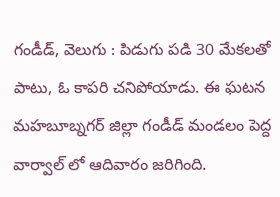గండీడ్, వెలుగు : పిడుగు పడి 30 మేకలతో పాటు, ఓ కాపరి చనిపోయాడు. ఈ ఘటన మహబూబ్నగర్ జిల్లా గండీడ్ మండలం పెద్ద వార్వాల్ లో ఆదివారం జరిగింది.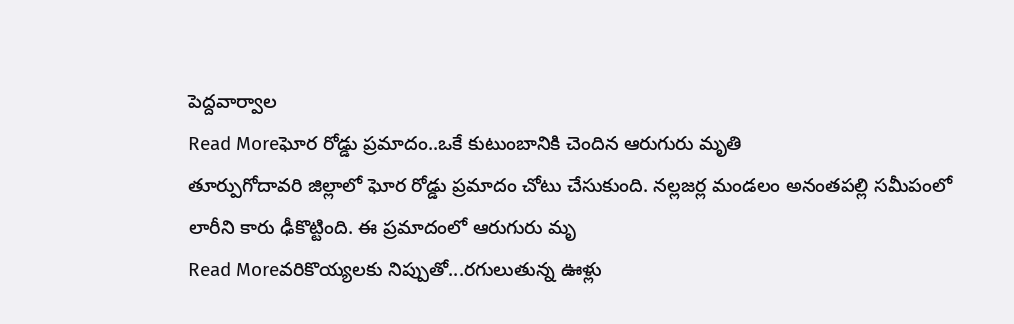పెద్దవార్వాల
Read Moreఘోర రోడ్డు ప్రమాదం..ఒకే కుటుంబానికి చెందిన ఆరుగురు మృతి
తూర్పుగోదావరి జిల్లాలో ఘోర రోడ్డు ప్రమాదం చోటు చేసుకుంది. నల్లజర్ల మండలం అనంతపల్లి సమీపంలో లారీని కారు ఢీకొట్టింది. ఈ ప్రమాదంలో ఆరుగురు మృ
Read Moreవరికొయ్యలకు నిప్పుతో...రగులుతున్న ఊళ్లు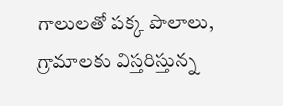గాలులతో పక్క పొలాలు, గ్రామాలకు విస్తరిస్తున్న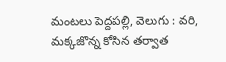మంటలు పెద్దపల్లి, వెలుగు : వరి, మక్కజొన్న కోసిన తర్వాత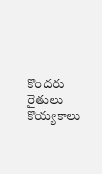కొందరు రైతులు కొయ్యకాలు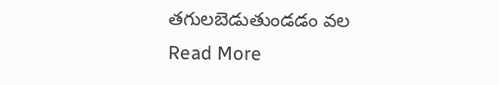తగులబెడుతుండడం వల
Read More